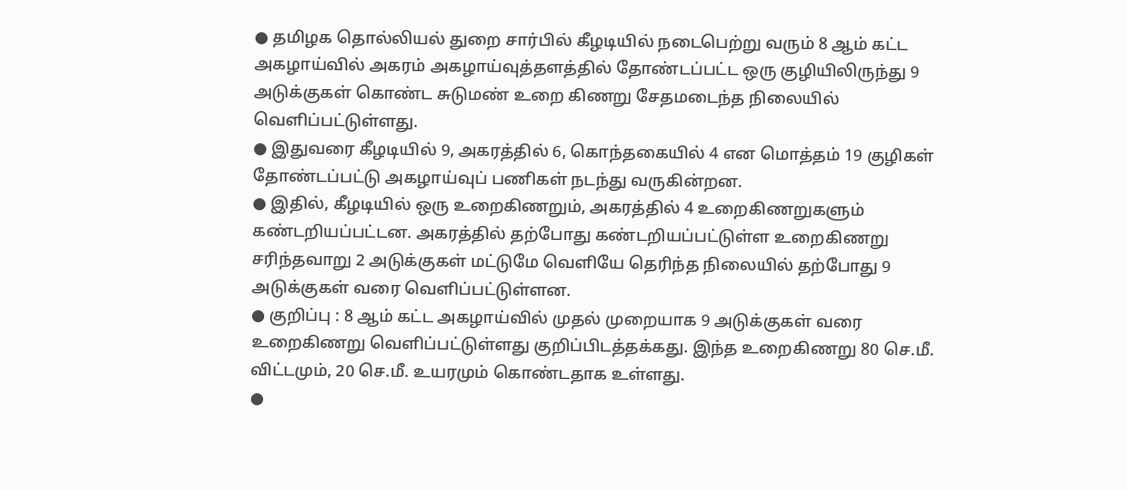● தமிழக தொல்லியல் துறை சார்பில் கீழடியில் நடைபெற்று வரும் 8 ஆம் கட்ட அகழாய்வில் அகரம் அகழாய்வுத்தளத்தில் தோண்டப்பட்ட ஒரு குழியிலிருந்து 9 அடுக்குகள் கொண்ட சுடுமண் உறை கிணறு சேதமடைந்த நிலையில் வெளிப்பட்டுள்ளது.
● இதுவரை கீழடியில் 9, அகரத்தில் 6, கொந்தகையில் 4 என மொத்தம் 19 குழிகள் தோண்டப்பட்டு அகழாய்வுப் பணிகள் நடந்து வருகின்றன.
● இதில், கீழடியில் ஒரு உறைகிணறும், அகரத்தில் 4 உறைகிணறுகளும் கண்டறியப்பட்டன. அகரத்தில் தற்போது கண்டறியப்பட்டுள்ள உறைகிணறு சரிந்தவாறு 2 அடுக்குகள் மட்டுமே வெளியே தெரிந்த நிலையில் தற்போது 9 அடுக்குகள் வரை வெளிப்பட்டுள்ளன.
● குறிப்பு : 8 ஆம் கட்ட அகழாய்வில் முதல் முறையாக 9 அடுக்குகள் வரை உறைகிணறு வெளிப்பட்டுள்ளது குறிப்பிடத்தக்கது. இந்த உறைகிணறு 80 செ.மீ. விட்டமும், 20 செ.மீ. உயரமும் கொண்டதாக உள்ளது.
●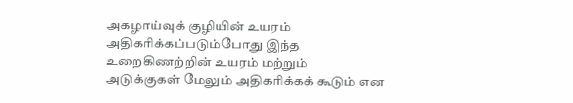அகழாய்வுக் குழியின் உயரம் அதிகரிக்கப்படும்போது இந்த உறைகிணற்றின் உயரம் மற்றும் அடுக்குகள் மேலும் அதிகரிக்கக் கூடும் என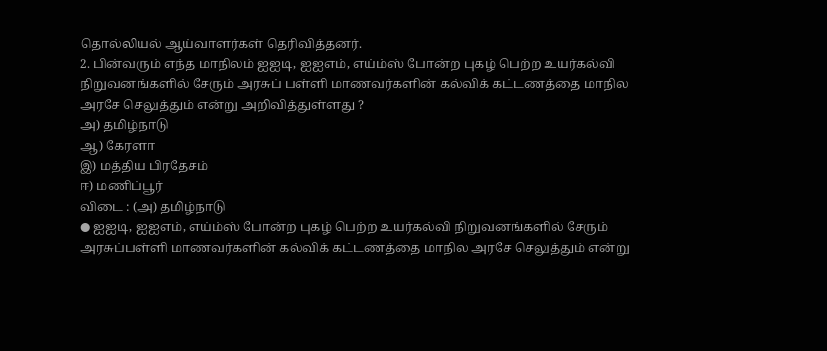தொல்லியல் ஆய்வாளர்கள் தெரிவித்தனர்.
2. பின்வரும் எந்த மாநிலம் ஐஐடி, ஐஐஎம், எய்ம்ஸ் போன்ற புகழ் பெற்ற உயர்கல்வி நிறுவனங்களில் சேரும் அரசுப் பள்ளி மாணவர்களின் கல்விக் கட்டணத்தை மாநில அரசே செலுத்தும் என்று அறிவித்துள்ளது ?
அ) தமிழ்நாடு
ஆ) கேரளா
இ) மத்திய பிரதேசம்
ஈ) மணிப்பூர்
விடை : (அ) தமிழ்நாடு
● ஐஐடி, ஐஐஎம், எய்ம்ஸ் போன்ற புகழ் பெற்ற உயர்கல்வி நிறுவனங்களில் சேரும் அரசுப்பள்ளி மாணவர்களின் கல்விக் கட்டணத்தை மாநில அரசே செலுத்தும் என்று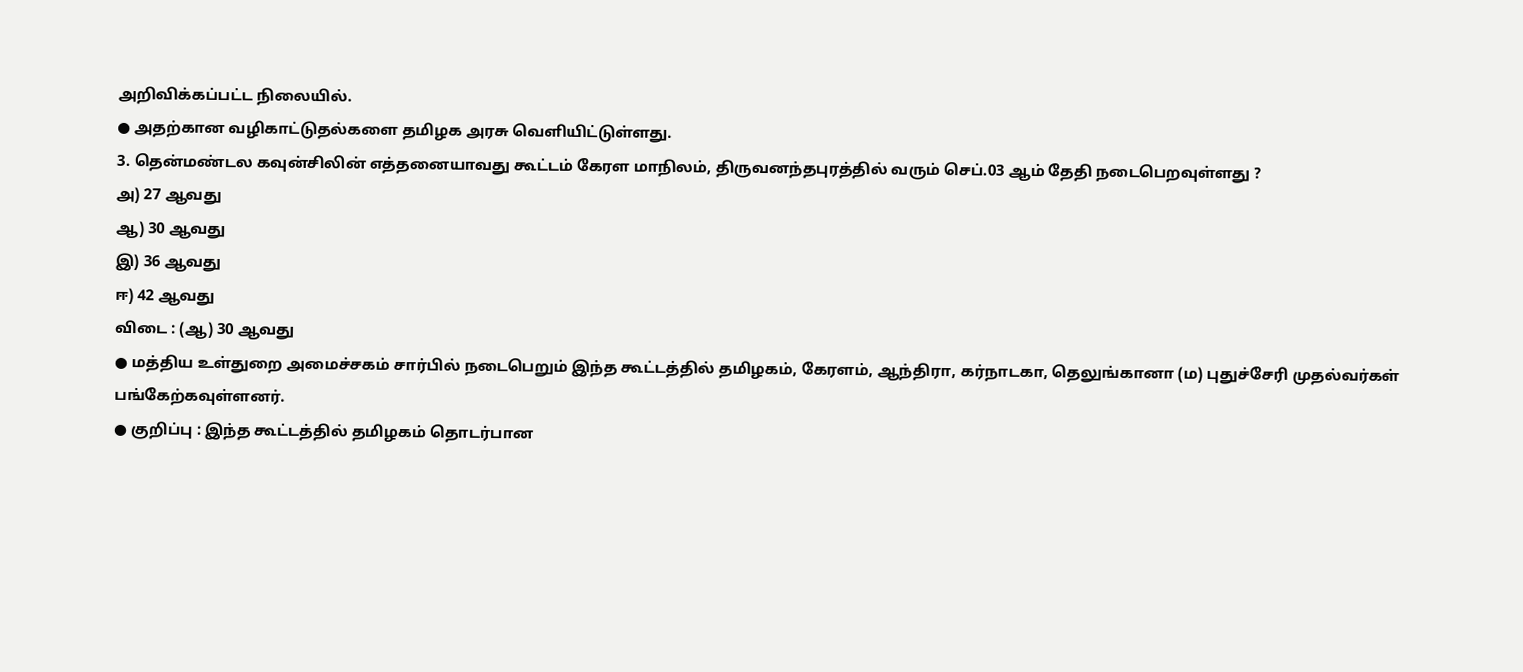அறிவிக்கப்பட்ட நிலையில்.
● அதற்கான வழிகாட்டுதல்களை தமிழக அரசு வெளியிட்டுள்ளது.
3. தென்மண்டல கவுன்சிலின் எத்தனையாவது கூட்டம் கேரள மாநிலம், திருவனந்தபுரத்தில் வரும் செப்.03 ஆம் தேதி நடைபெறவுள்ளது ?
அ) 27 ஆவது
ஆ) 30 ஆவது
இ) 36 ஆவது
ஈ) 42 ஆவது
விடை : (ஆ) 30 ஆவது
● மத்திய உள்துறை அமைச்சகம் சார்பில் நடைபெறும் இந்த கூட்டத்தில் தமிழகம், கேரளம், ஆந்திரா, கர்நாடகா, தெலுங்கானா (ம) புதுச்சேரி முதல்வர்கள் பங்கேற்கவுள்ளனர்.
● குறிப்பு : இந்த கூட்டத்தில் தமிழகம் தொடர்பான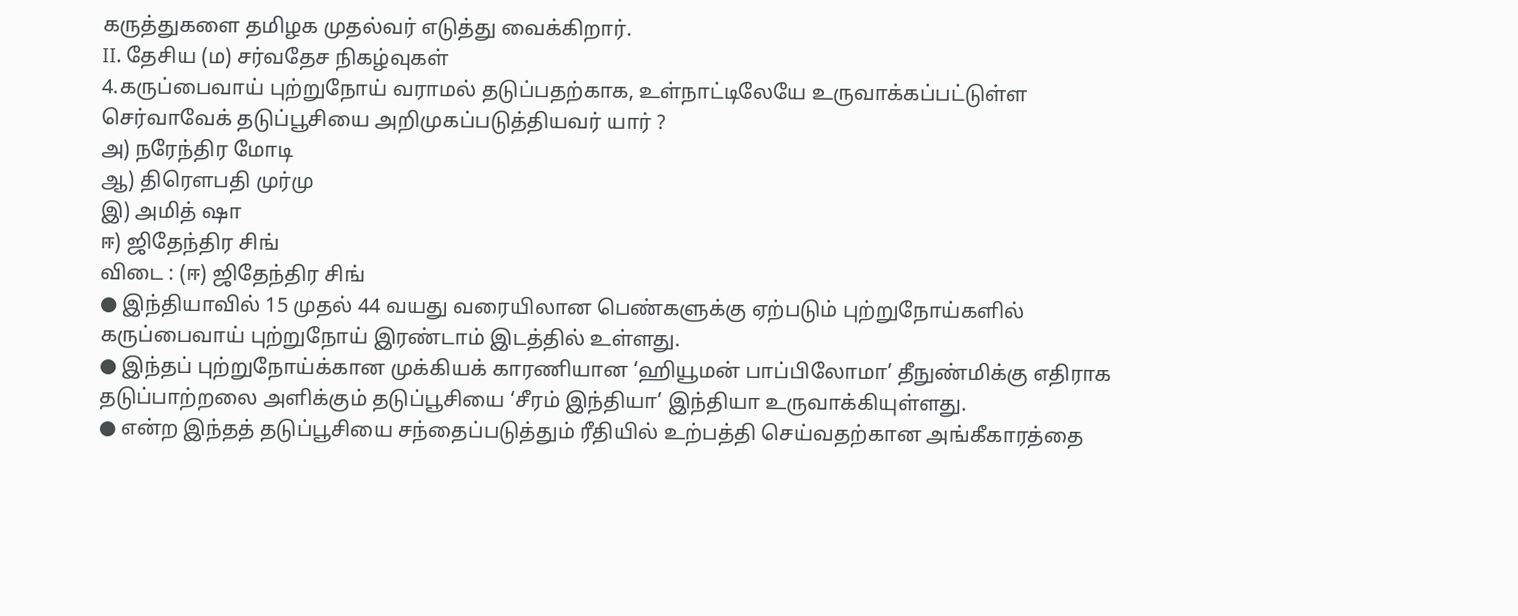கருத்துகளை தமிழக முதல்வர் எடுத்து வைக்கிறார்.
II. தேசிய (ம) சர்வதேச நிகழ்வுகள்
4.கருப்பைவாய் புற்றுநோய் வராமல் தடுப்பதற்காக, உள்நாட்டிலேயே உருவாக்கப்பட்டுள்ள செர்வாவேக் தடுப்பூசியை அறிமுகப்படுத்தியவர் யார் ?
அ) நரேந்திர மோடி
ஆ) திரௌபதி முர்மு
இ) அமித் ஷா
ஈ) ஜிதேந்திர சிங்
விடை : (ஈ) ஜிதேந்திர சிங்
● இந்தியாவில் 15 முதல் 44 வயது வரையிலான பெண்களுக்கு ஏற்படும் புற்றுநோய்களில் கருப்பைவாய் புற்றுநோய் இரண்டாம் இடத்தில் உள்ளது.
● இந்தப் புற்றுநோய்க்கான முக்கியக் காரணியான ‘ஹியூமன் பாப்பிலோமா’ தீநுண்மிக்கு எதிராக தடுப்பாற்றலை அளிக்கும் தடுப்பூசியை ‘சீரம் இந்தியா’ இந்தியா உருவாக்கியுள்ளது.
● என்ற இந்தத் தடுப்பூசியை சந்தைப்படுத்தும் ரீதியில் உற்பத்தி செய்வதற்கான அங்கீகாரத்தை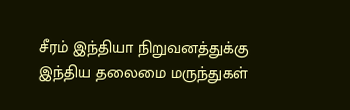சீரம் இந்தியா நிறுவனத்துக்கு இந்திய தலைமை மருந்துகள்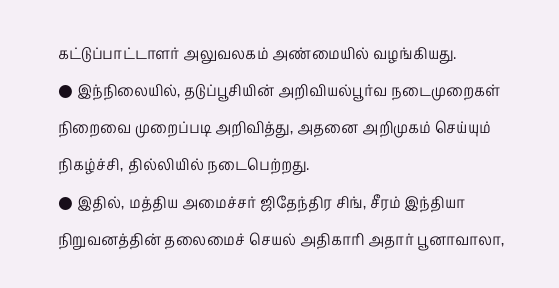கட்டுப்பாட்டாளர் அலுவலகம் அண்மையில் வழங்கியது.
● இந்நிலையில், தடுப்பூசியின் அறிவியல்பூர்வ நடைமுறைகள் நிறைவை முறைப்படி அறிவித்து, அதனை அறிமுகம் செய்யும் நிகழ்ச்சி, தில்லியில் நடைபெற்றது.
● இதில், மத்திய அமைச்சர் ஜிதேந்திர சிங், சீரம் இந்தியா நிறுவனத்தின் தலைமைச் செயல் அதிகாரி அதார் பூனாவாலா,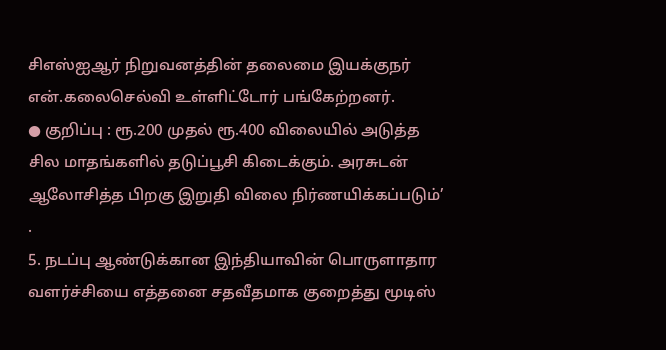சிஎஸ்ஐஆர் நிறுவனத்தின் தலைமை இயக்குநர் என்.கலைசெல்வி உள்ளிட்டோர் பங்கேற்றனர்.
● குறிப்பு : ரூ.200 முதல் ரூ.400 விலையில் அடுத்த சில மாதங்களில் தடுப்பூசி கிடைக்கும். அரசுடன் ஆலோசித்த பிறகு இறுதி விலை நிர்ணயிக்கப்படும்’ .
5. நடப்பு ஆண்டுக்கான இந்தியாவின் பொருளாதார வளர்ச்சியை எத்தனை சதவீதமாக குறைத்து மூடிஸ்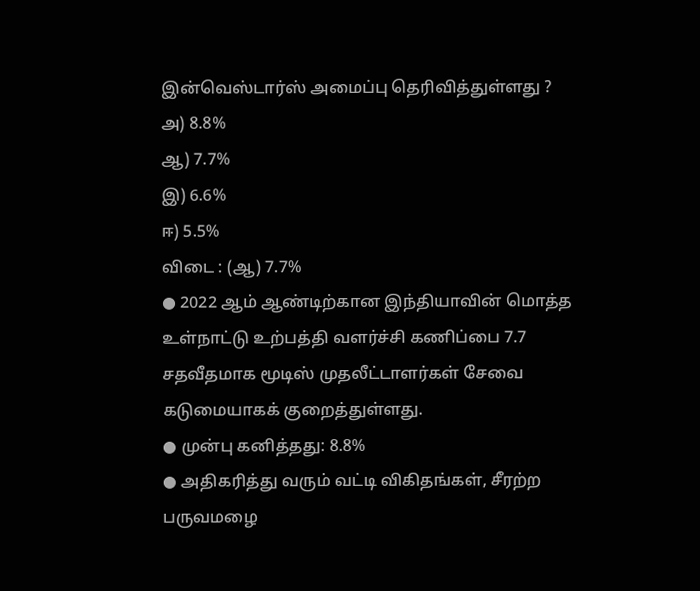இன்வெஸ்டார்ஸ் அமைப்பு தெரிவித்துள்ளது ?
அ) 8.8%
ஆ) 7.7%
இ) 6.6%
ஈ) 5.5%
விடை : (ஆ) 7.7%
● 2022 ஆம் ஆண்டிற்கான இந்தியாவின் மொத்த உள்நாட்டு உற்பத்தி வளர்ச்சி கணிப்பை 7.7 சதவீதமாக மூடிஸ் முதலீட்டாளர்கள் சேவை கடுமையாகக் குறைத்துள்ளது.
● முன்பு கனித்தது: 8.8%
● அதிகரித்து வரும் வட்டி விகிதங்கள், சீரற்ற பருவமழை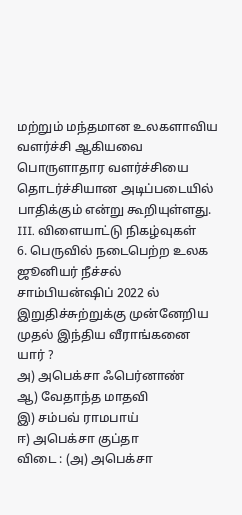மற்றும் மந்தமான உலகளாவிய வளர்ச்சி ஆகியவை பொருளாதார வளர்ச்சியை தொடர்ச்சியான அடிப்படையில் பாதிக்கும் என்று கூறியுள்ளது.
III. விளையாட்டு நிகழ்வுகள்
6. பெருவில் நடைபெற்ற உலக ஜூனியர் நீச்சல் சாம்பியன்ஷிப் 2022 ல் இறுதிச்சுற்றுக்கு முன்னேறிய முதல் இந்திய வீராங்கனை யார் ?
அ) அபெக்சா ஃபெர்னாண்
ஆ) வேதாந்த மாதவி
இ) சம்பவ் ராமபாய்
ஈ) அபெக்சா குப்தா
விடை : (அ) அபெக்சா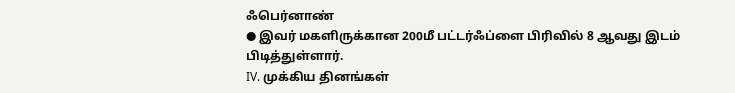ஃபெர்னாண்
● இவர் மகளிருக்கான 200மீ பட்டர்ஃப்ளை பிரிவில் 8 ஆவது இடம் பிடித்துள்ளார்.
IV. முக்கிய தினங்கள்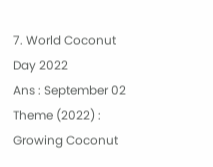7. World Coconut Day 2022
Ans : September 02
Theme (2022) : Growing Coconut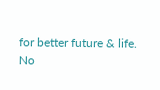for better future & life.
No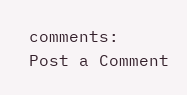comments:
Post a Comment